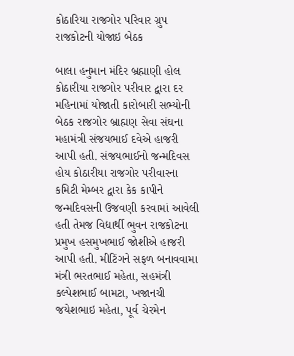કોઠારિયા રાજગોર પરિવાર ગ્રુપ રાજકોટની યોજાઇ બેઠક

બાલા હનુમાન મંદિર બ્રહ્માણી હોલ કોઠારીયા રાજગોર પરીવાર દ્વારા દર મહિનામાં યોજાતી કારોબારી સભ્યોની બેઠક રાજગોર બ્રાહ્મણ સેવા સંઘના મહામંત્રી સંજયભાઈ દવેએ હાજરી આપી હતી. સંજયભાઈનો જન્મદિવસ હોય કોઠારીયા રાજગોર પરીવારના કમિટી મેમ્બર દ્વારા કેક કાપીને જન્મદિવસની ઉજવણી કરવામાં આવેલી હતી તેમજ વિદ્યાર્થી ભુવન રાજકોટના પ્રમુખ હસમુખભાઈ જોશીએ હાજરી આપી હતી. મીટિંગને સફળ બનાવવામા મંત્રી ભરતભાઈ મહેતા, સહમંત્રી કલ્પેશભાઈ બામટા, ખજાનચી જયેશભાઇ મહેતા, પૂર્વ ચેરમેન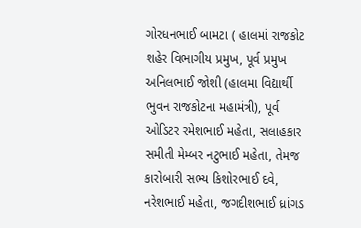ગોરધનભાઈ બામટા ( હાલમાં રાજકોટ શહેર વિભાગીય પ્રમુખ, પૂર્વ પ્રમુખ અનિલભાઈ જોશી (હાલમા વિદ્યાર્થી ભુવન રાજકોટના મહામંત્રી), પૂર્વ ઓડિટર રમેશભાઈ મહેતા, સલાહકાર સમીતી મેમ્બર નટુભાઈ મહેતા, તેમજ કારોબારી સભ્ય કિશોરભાઈ દવે, નરેશભાઈ મહેતા, જગદીશભાઈ ધ્રાંગડ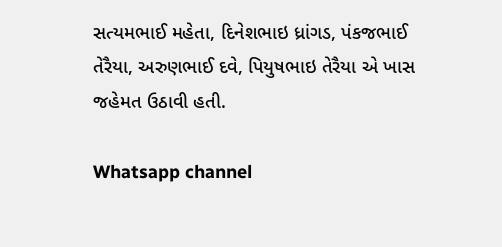સત્યમભાઈ મહેતા, દિનેશભાઇ ધ્રાંગડ, પંકજભાઈ તેરૈયા, અરુણભાઈ દવે, પિયુષભાઇ તેરૈયા એ ખાસ જહેમત ઉઠાવી હતી.

Whatsapp channel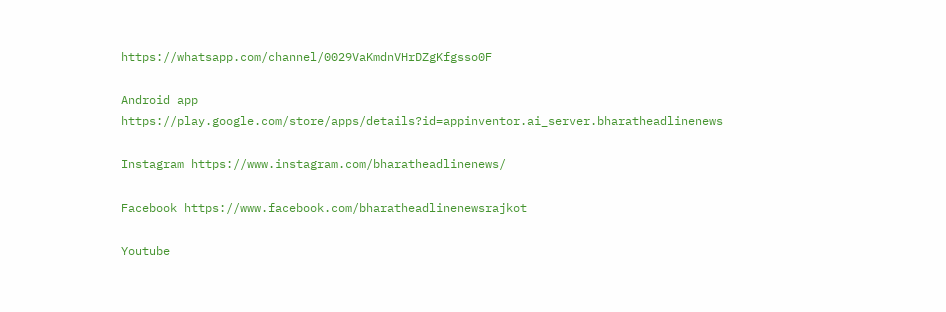https://whatsapp.com/channel/0029VaKmdnVHrDZgKfgsso0F

Android app https://play.google.com/store/apps/details?id=appinventor.ai_server.bharatheadlinenews

Instagram https://www.instagram.com/bharatheadlinenews/

Facebook https://www.facebook.com/bharatheadlinenewsrajkot

Youtube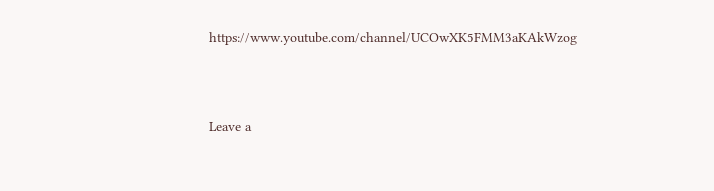https://www.youtube.com/channel/UCOwXK5FMM3aKAkWzog



Leave a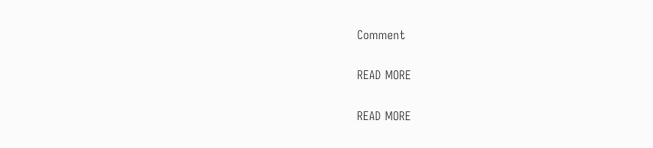Comment

READ MORE

READ MORE